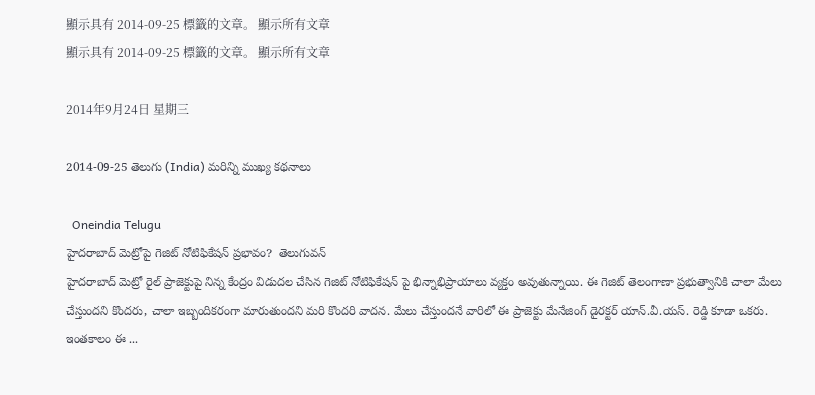顯示具有 2014-09-25 標籤的文章。 顯示所有文章
顯示具有 2014-09-25 標籤的文章。 顯示所有文章

2014年9月24日 星期三

2014-09-25 తెలుగు (India) మరిన్ని ముఖ్య కథనాలు

  Oneindia Telugu
హైదరాబాద్ మెట్రోపై గెజిట్ నోటిఫికేషన్ ప్రభావం?  తెలుగువన్
హైదరాబాద్ మెట్రో రైల్ ప్రాజెక్టుపై నిన్న కేంద్రం విడుదల చేసిన గెజిట్ నోటిఫికేషన్ పై భిన్నాభిప్రాయాలు వ్యక్తం అవుతున్నాయి. ఈ గెజిట్ తెలంగాణా ప్రభుత్వానికి చాలా మేలు చేస్తుందని కొందరు, చాలా ఇబ్బందికరంగా మారుతుందని మరి కొందరి వాదన. మేలు చేస్తుందనే వారిలో ఈ ప్రాజెక్టు మేనేజింగ్ డైరక్టర్ యాన్.వీ.యస్. రెడ్డి కూడా ఒకరు. ఇంతకాలం ఈ ...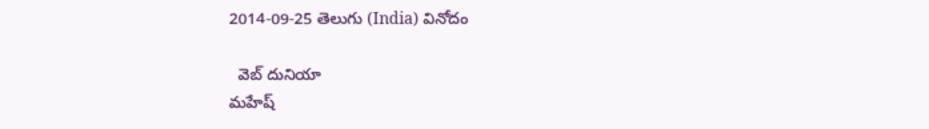2014-09-25 తెలుగు (India) వినోదం

  వెబ్ దునియా
మహేష్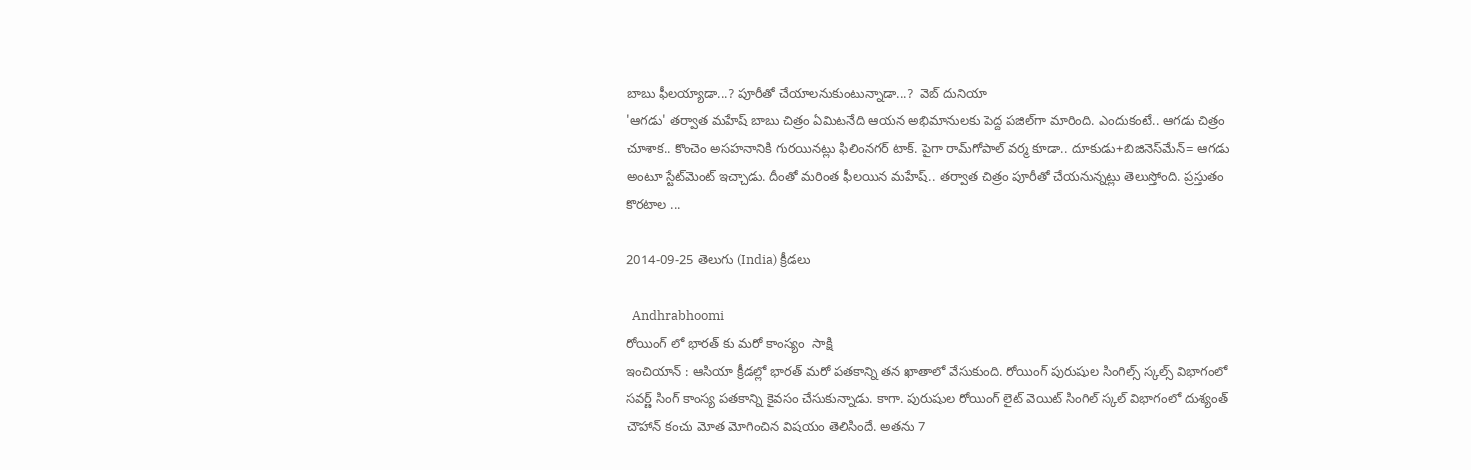బాబు ఫీలయ్యాడా...? పూరీతో చేయాలనుకుంటున్నాడా...?  వెబ్ దునియా
'ఆగడు' తర్వాత మహేష్‌ బాబు చిత్రం ఏమిటనేది ఆయన అభిమానులకు పెద్ద పజిల్‌గా మారింది. ఎందుకంటే.. ఆగడు చిత్రం చూశాక.. కొంచెం అసహనానికి గురయినట్లు ఫిలింనగర్‌ టాక్‌. పైగా రామ్‌గోపాల్‌ వర్మ కూడా.. దూకుడు+బిజినెస్‌మేన్‌= ఆగడు అంటూ స్టేట్‌మెంట్‌ ఇచ్చాడు. దీంతో మరింత ఫీలయిన మహేష్‌.. తర్వాత చిత్రం పూరీతో చేయనున్నట్లు తెలుస్తోంది. ప్రస్తుతం కొరటాల ...

2014-09-25 తెలుగు (India) క్రీడలు

  Andhrabhoomi
రోయింగ్ లో భారత్ కు మరో కాంస్యం  సాక్షి
ఇంచియాన్ : ఆసియా క్రీడల్లో భారత్ మరో పతకాన్ని తన ఖాతాలో వేసుకుంది. రోయింగ్ పురుషుల సింగిల్స్ స్కల్స్ విభాగంలో సవర్ణ్ సింగ్ కాంస్య పతకాన్ని కైవసం చేసుకున్నాడు. కాగా. పురుషుల రోయింగ్ లైట్ వెయిట్ సింగిల్ స్కల్ విభాగంలో దుశ్యంత్ చౌహాన్ కంచు మోత మోగించిన విషయం తెలిసిందే. అతను 7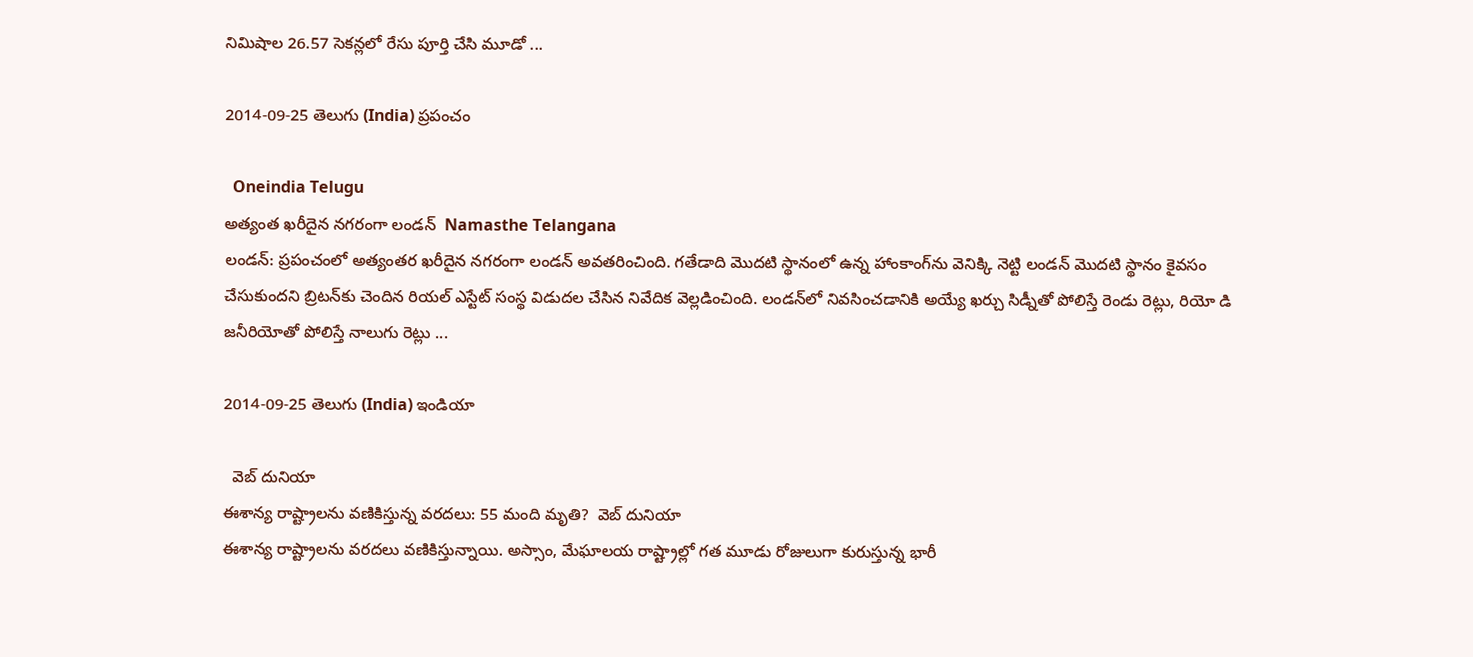నిమిషాల 26.57 సెకన్లలో రేసు పూర్తి చేసి మూడో ...

2014-09-25 తెలుగు (India) ప్రపంచం

  Oneindia Telugu
అత్యంత ఖరీదైన నగరంగా లండన్  Namasthe Telangana
లండన్: ప్రపంచంలో అత్యంతర ఖరీదైన నగరంగా లండన్ అవతరించింది. గతేడాది మొదటి స్థానంలో ఉన్న హాంకాంగ్‌ను వెనిక్కి నెట్టి లండన్ మొదటి స్థానం కైవసం చేసుకుందని బ్రిటన్‌కు చెందిన రియల్ ఎస్టేట్ సంస్థ విడుదల చేసిన నివేదిక వెల్లడించింది. లండన్‌లో నివసించడానికి అయ్యే ఖర్చు సిడ్నీతో పోలిస్తే రెండు రెట్లు, రియో డి జనీరియోతో పోలిస్తే నాలుగు రెట్లు ...

2014-09-25 తెలుగు (India) ఇండియా

  వెబ్ దునియా
ఈశాన్య రాష్ట్రాలను వణికిస్తున్న వరదలు: 55 మంది మృతి?  వెబ్ దునియా
ఈశాన్య రాష్ట్రాలను వరదలు వణికిస్తున్నాయి. అస్సాం, మేఘాలయ రాష్ట్రాల్లో గత మూడు రోజులుగా కురుస్తున్న భారీ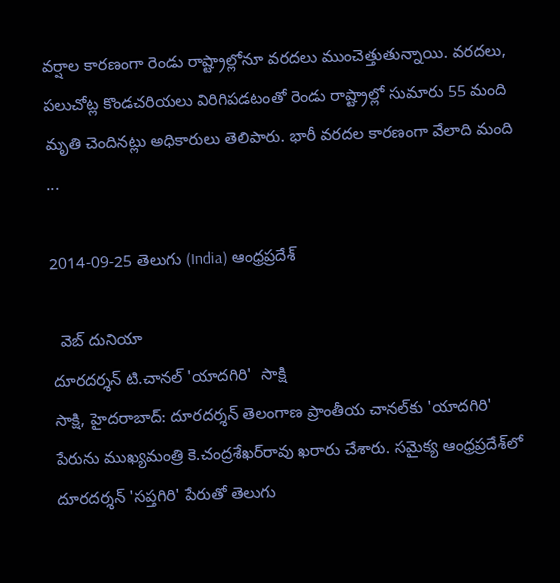వర్షాల కారణంగా రెండు రాష్ట్రాల్లోనూ వరదలు ముంచెత్తుతున్నాయి. వరదలు, పలుచోట్ల కొండచరియలు విరిగిపడటంతో రెండు రాష్ట్రాల్లో సుమారు 55 మంది మృతి చెందినట్లు అధికారులు తెలిపారు. భారీ వరదల కారణంగా వేలాది మంది ...

2014-09-25 తెలుగు (India) ఆంధ్రప్రదేశ్

  వెబ్ దునియా
దూరదర్శన్ టి.చానల్ 'యాదగిరి'  సాక్షి
సాక్షి, హైదరాబాద్: దూరదర్శన్ తెలంగాణ ప్రాంతీయ చానల్‌కు 'యాదగిరి' పేరును ముఖ్యమంత్రి కె.చంద్రశేఖర్‌రావు ఖరారు చేశారు. సమైక్య ఆంధ్రప్రదేశ్‌లో దూరదర్శన్ 'సప్తగిరి' పేరుతో తెలుగు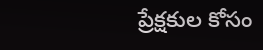ప్రేక్షకుల కోసం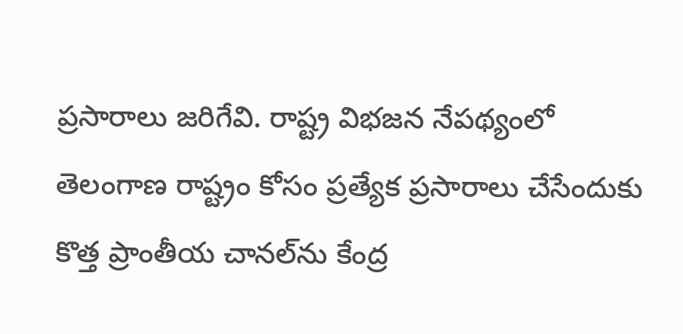ప్రసారాలు జరిగేవి. రాష్ట్ర విభజన నేపథ్యంలో తెలంగాణ రాష్ట్రం కోసం ప్రత్యేక ప్రసారాలు చేసేందుకు కొత్త ప్రాంతీయ చానల్‌ను కేంద్ర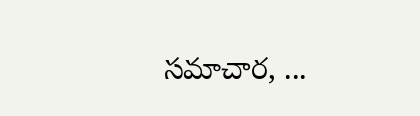సమాచార, ...